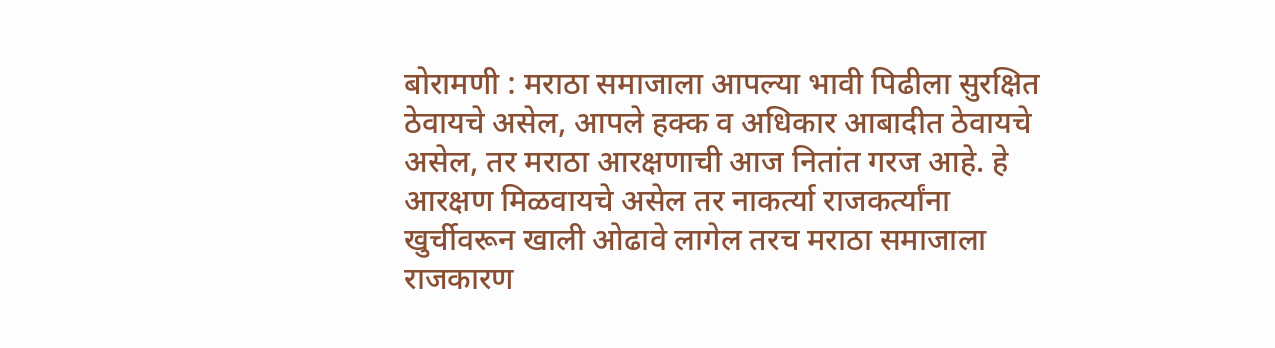बोरामणी : मराठा समाजाला आपल्या भावी पिढीला सुरक्षित ठेवायचे असेल, आपले हक्क व अधिकार आबादीत ठेवायचे असेल, तर मराठा आरक्षणाची आज नितांत गरज आहे. हे आरक्षण मिळवायचे असेल तर नाकर्त्या राजकर्त्यांना खुर्चीवरून खाली ओढावे लागेल तरच मराठा समाजाला राजकारण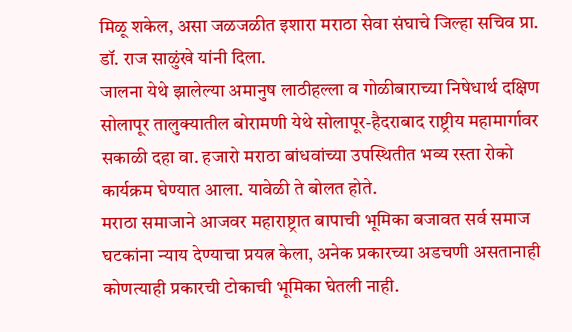मिळू शकेल, असा जळजळीत इशारा मराठा सेवा संघाचे जिल्हा सचिव प्रा. डॉ. राज साळुंखे यांनी दिला.
जालना येथे झालेल्या अमानुष लाठीहल्ला व गोळीबाराच्या निषेधार्थ दक्षिण सोलापूर तालुक्यातील बोरामणी येथे सोलापूर-हैदराबाद राष्ट्रीय महामार्गावर सकाळी दहा वा. हजारो मराठा बांधवांच्या उपस्थितीत भव्य रस्ता रोको कार्यक्रम घेण्यात आला. यावेळी ते बोलत होते.
मराठा समाजाने आजवर महाराष्ट्रात बापाची भूमिका बजावत सर्व समाज घटकांना न्याय देण्याचा प्रयत्न केला, अनेक प्रकारच्या अडचणी असतानाही कोणत्याही प्रकारची टोकाची भूमिका घेतली नाही.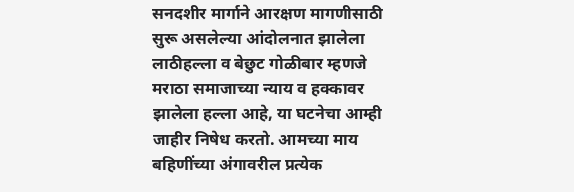सनदशीर मार्गाने आरक्षण मागणीसाठी सुरू असलेल्या आंदोलनात झालेला लाठीहल्ला व बेछुट गोळीबार म्हणजे मराठा समाजाच्या न्याय व हक्कावर झालेला हल्ला आहे, या घटनेचा आम्ही जाहीर निषेध करतो. आमच्या माय बहिणींच्या अंगावरील प्रत्येक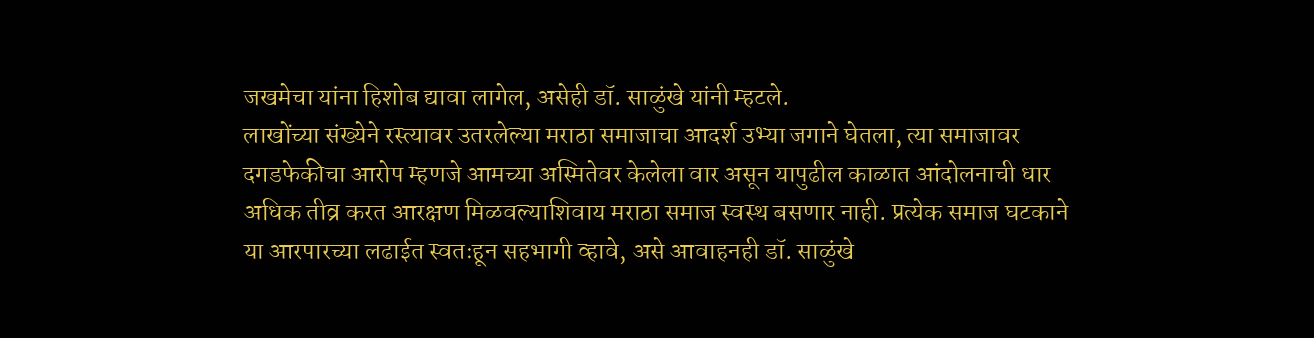जखमेचा यांना हिशोब द्यावा लागेल, असेही डॉ. साळुंखे यांनी म्हटले.
लाखोंच्या संख्येने रस्त्यावर उतरलेल्या मराठा समाजाचा आदर्श उभ्या जगाने घेतला, त्या समाजावर दगडफेकीचा आरोप म्हणजे आमच्या अस्मितेवर केलेला वार असून यापुढील काळात आंदोलनाची धार अधिक तीव्र करत आरक्षण मिळवल्याशिवाय मराठा समाज स्वस्थ बसणार नाही. प्रत्येक समाज घटकाने या आरपारच्या लढाईत स्वतःहून सहभागी व्हावे, असे आवाहनही डॉ. साळुंखे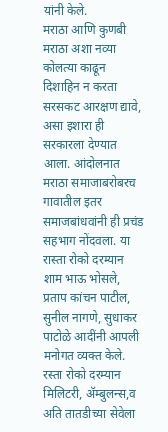यांनी केले.
मराठा आणि कुणबी मराठा अशा नव्या कोलत्या काढून दिशाहिन न करता सरसकट आरक्षण द्यावे, असा इशारा ही सरकारला देण्यात आला. आंदोलनात मराठा समाजाबरोबरच गावातील इतर समाजबांधवांनी ही प्रचंड सहभाग नोंदवला. या रास्ता रोको दरम्यान शाम भाऊ भोसले, प्रताप कांचन पाटील, सुनील नागणे, सुधाकर पाटोळे आदींनी आपली मनोगत व्यक्त केले.
रस्ता रोको दरम्यान मिलिटरी, ॲम्बुलन्स,व अति तातडीच्या सेवेला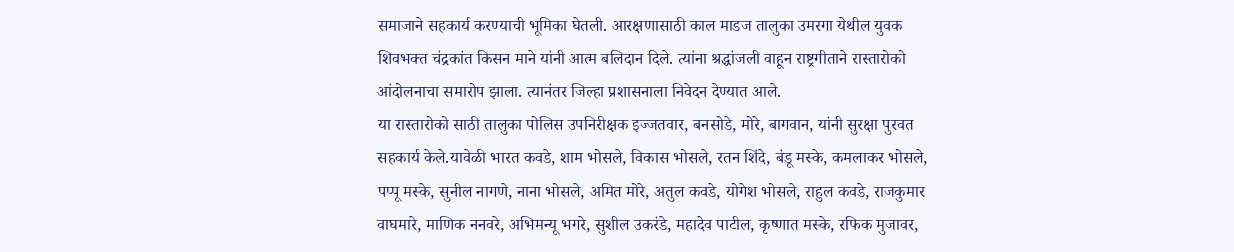समाजाने सहकार्य करण्याची भूमिका घेतली. आरक्षणासाठी काल माडज तालुका उमरगा येथील युवक शिवभक्त चंद्रकांत किसन माने यांनी आत्म बलिदान दिले. त्यांना श्रद्धांजली वाहून राष्ट्रगीताने रास्तारोको आंदोलनाचा समारोप झाला. त्यानंतर जिल्हा प्रशासनाला निवेदन देण्यात आले.
या रास्तारोको साठी तालुका पोलिस उपनिरीक्षक इज्जतवार, बनसोडे, मोरे, बागवान, यांनी सुरक्षा पुरवत सहकार्य केले.यावेळी भारत कवडे, शाम भोसले, विकास भोसले, रतन शिंदे, बंडू मस्के, कमलाकर भोसले, पप्पू मस्के, सुनील नागणे, नाना भोसले, अमित मोरे, अतुल कवडे, योगेश भोसले, राहुल कवडे, राजकुमार वाघमारे, माणिक ननवरे, अभिमन्यू भगरे, सुशील उकरंडे, महादेव पाटील, कृष्णात मस्के, रफिक मुजावर,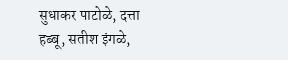सुधाकर पाटोळे, दत्ता हब्बू, सतीश इंगळे,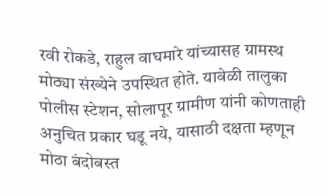रवी रोकडे, राहुल वाघमारे यांच्यासह ग्रामस्थ मोठ्या संख्येने उपस्थित होते. यावेळी तालुका पोलीस स्टेशन, सोलापूर ग्रामीण यांनी कोणताही अनुचित प्रकार घडू नये, यासाठी दक्षता म्हणून मोठा बंदोबस्त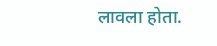लावला होता.